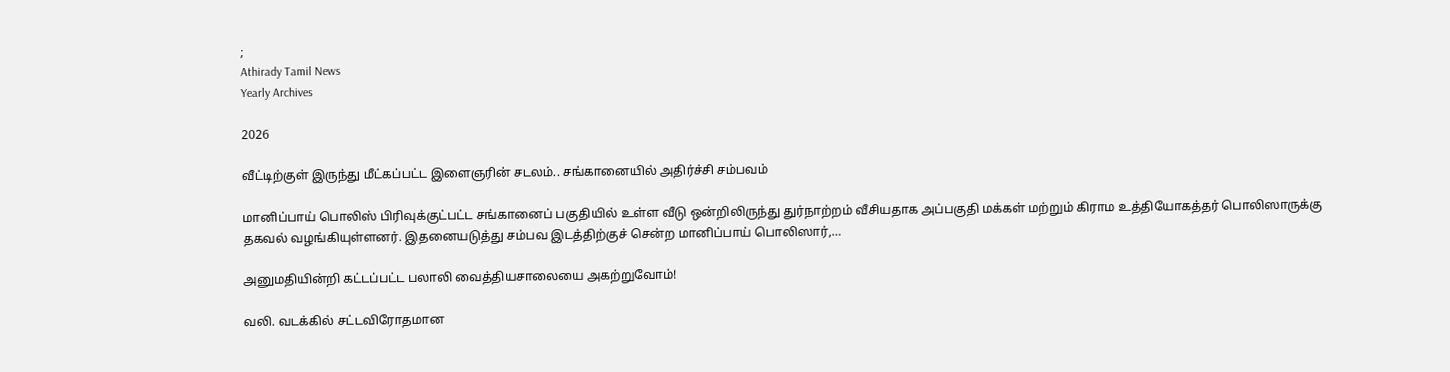;
Athirady Tamil News
Yearly Archives

2026

வீட்டிற்குள் இருந்து மீட்கப்பட்ட இளைஞரின் சடலம்.. சங்கானையில் அதிர்ச்சி சம்பவம்

மானிப்பாய் பொலிஸ் பிரிவுக்குட்பட்ட சங்கானைப் பகுதியில் உள்ள வீடு ஒன்றிலிருந்து துர்நாற்றம் வீசியதாக அப்பகுதி மக்கள் மற்றும் கிராம உத்தியோகத்தர் பொலிஸாருக்கு தகவல் வழங்கியுள்ளனர். இதனையடுத்து சம்பவ இடத்திற்குச் சென்ற மானிப்பாய் பொலிஸார்,…

அனுமதியின்றி கட்டப்பட்ட பலாலி வைத்தியசாலையை அகற்றுவோம்!

வலி. வடக்கில் சட்டவிரோதமான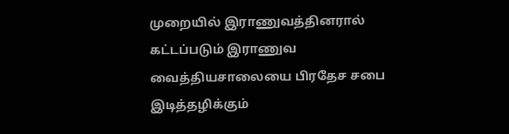முறையில் இராணுவத்தினரால் கட்டப்படும் இராணுவ வைத்தியசாலையை பிரதேச சபை இடித்தழிக்கும்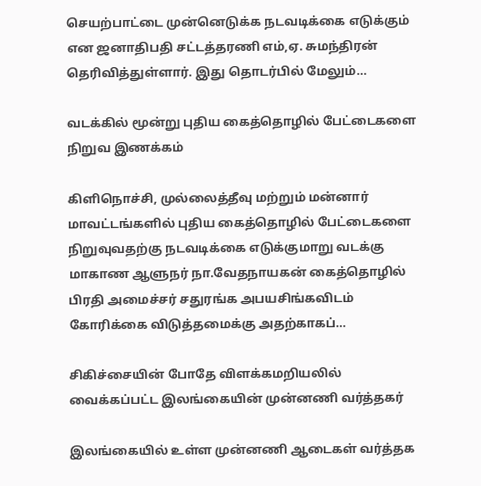செயற்பாட்டை முன்னெடுக்க நடவடிக்கை எடுக்கும் என ஜனாதிபதி சட்டத்தரணி எம்,ஏ. சுமந்திரன் தெரிவித்துள்ளார். இது தொடர்பில் மேலும்…

வடக்கில் மூன்று புதிய கைத்தொழில் பேட்டைகளை நிறுவ இணக்கம்

கிளிநொச்சி, முல்லைத்தீவு மற்றும் மன்னார் மாவட்டங்களில் புதிய கைத்தொழில் பேட்டைகளை நிறுவுவதற்கு நடவடிக்கை எடுக்குமாறு வடக்கு மாகாண ஆளுநர் நா.வேதநாயகன் கைத்தொழில் பிரதி அமைச்சர் சதுரங்க அபயசிங்கவிடம் கோரிக்கை விடுத்தமைக்கு அதற்காகப்…

சிகிச்சையின் போதே விளக்கமறியலில் வைக்கப்பட்ட இலங்கையின் முன்னணி வர்த்தகர்

இலங்கையில் உள்ள முன்னணி ஆடைகள் வர்த்தக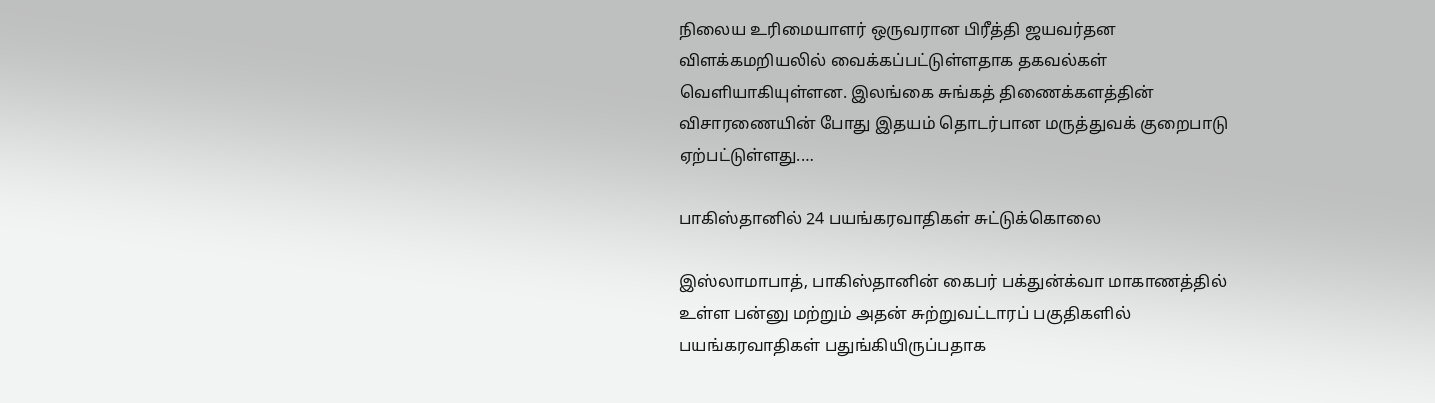நிலைய உரிமையாளர் ஒருவரான பிரீத்தி ஜயவர்தன விளக்கமறியலில் வைக்கப்பட்டுள்ளதாக தகவல்கள் வெளியாகியுள்ளன. இலங்கை சுங்கத் திணைக்களத்தின் விசாரணையின் போது இதயம் தொடர்பான மருத்துவக் குறைபாடு ஏற்பட்டுள்ளது.…

பாகிஸ்தானில் 24 பயங்கரவாதிகள் சுட்டுக்கொலை

இஸ்லாமாபாத், பாகிஸ்தானின் கைபர் பக்துன்க்வா மாகாணத்தில் உள்ள பன்னு மற்றும் அதன் சுற்றுவட்டாரப் பகுதிகளில் பயங்கரவாதிகள் பதுங்கியிருப்பதாக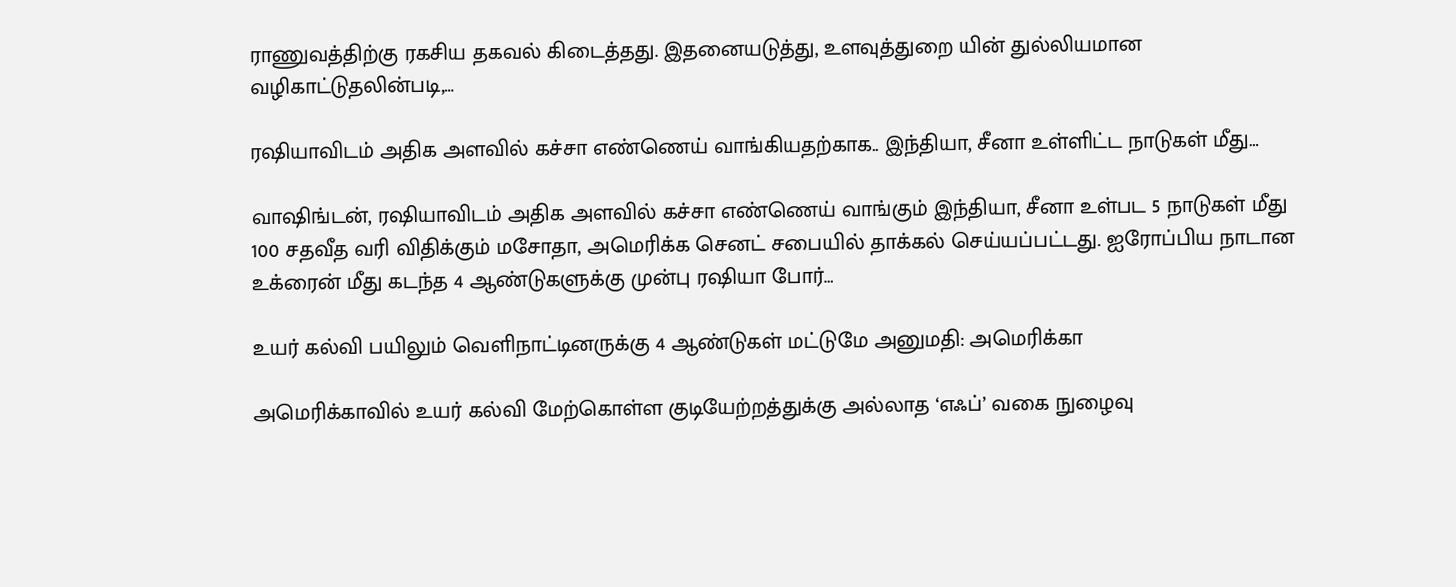ராணுவத்திற்கு ரகசிய தகவல் கிடைத்தது. இதனையடுத்து, உளவுத்துறை யின் துல்லியமான வழிகாட்டுதலின்படி,…

ரஷியாவிடம் அதிக அளவில் கச்சா எண்ணெய் வாங்கியதற்காக.. இந்தியா, சீனா உள்ளிட்ட நாடுகள் மீது…

வாஷிங்டன், ரஷியாவிடம் அதிக அளவில் கச்சா எண்ணெய் வாங்கும் இந்தியா, சீனா உள்பட 5 நாடுகள் மீது 100 சதவீத வரி விதிக்கும் மசோதா, அமெரிக்க செனட் சபையில் தாக்கல் செய்யப்பட்டது. ஐரோப்பிய நாடான உக்ரைன் மீது கடந்த 4 ஆண்டுகளுக்கு முன்பு ரஷியா போர்…

உயர் கல்வி பயிலும் வெளிநாட்டினருக்கு 4 ஆண்டுகள் மட்டுமே அனுமதி: அமெரிக்கா

அமெரிக்காவில் உயர் கல்வி மேற்கொள்ள குடியேற்றத்துக்கு அல்லாத ‘எஃப்’ வகை நுழைவு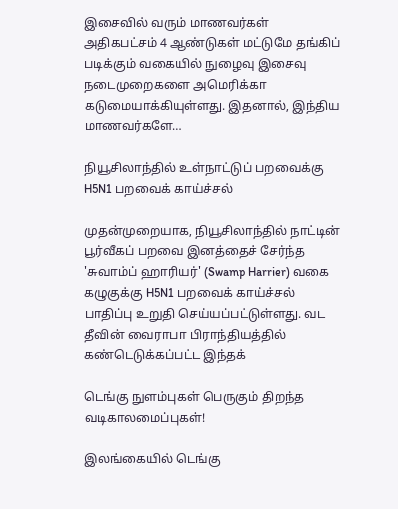இசைவில் வரும் மாணவர்கள் அதிகபட்சம் 4 ஆண்டுகள் மட்டுமே தங்கிப் படிக்கும் வகையில் நுழைவு இசைவு நடைமுறைகளை அமெரிக்கா கடுமையாக்கியுள்ளது. இதனால், இந்திய மாணவர்களே…

நியூசிலாந்தில் உள்நாட்டுப் பறவைக்கு H5N1 பறவைக் காய்ச்சல்

முதன்முறையாக, நியூசிலாந்தில் நாட்டின் பூர்வீகப் பறவை இனத்தைச் சேர்ந்த 'சுவாம்ப் ஹாரியர்' (Swamp Harrier) வகை கழுகுக்கு H5N1 பறவைக் காய்ச்சல் பாதிப்பு உறுதி செய்யப்பட்டுள்ளது. வட தீவின் வைராபா பிராந்தியத்தில் கண்டெடுக்கப்பட்ட இந்தக்

டெங்கு நுளம்புகள் பெருகும் திறந்த வடிகாலமைப்புகள்!

இலங்கையில் டெங்கு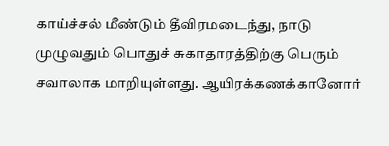காய்ச்சல் மீண்டும் தீவிரமடைந்து, நாடு முழுவதும் பொதுச் சுகாதாரத்திற்கு பெரும் சவாலாக மாறியுள்ளது. ஆயிரக்கணக்கானோர்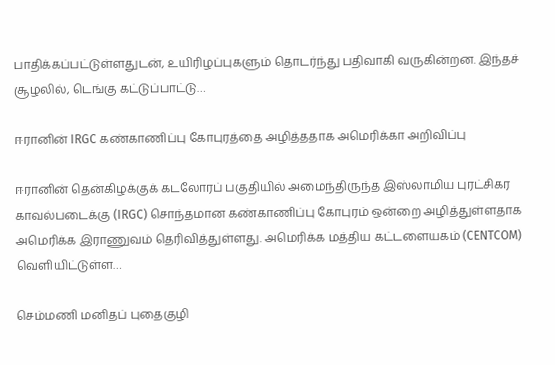பாதிக்கப்பட்டுள்ளதுடன், உயிரிழப்புகளும் தொடர்ந்து பதிவாகி வருகின்றன. இந்தச் சூழலில், டெங்கு கட்டுப்பாட்டு…

ஈரானின் IRGC கண்காணிப்பு கோபுரத்தை அழித்ததாக அமெரிக்கா அறிவிப்பு

ஈரானின் தென்கிழக்குக் கடலோரப் பகுதியில் அமைந்திருந்த இஸ்லாமிய புரட்சிகர காவல்படைக்கு (IRGC) சொந்தமான கண்காணிப்பு கோபுரம் ஒன்றை அழித்துள்ளதாக அமெரிக்க இராணுவம் தெரிவித்துள்ளது. அமெரிக்க மத்திய கட்டளையகம் (CENTCOM) வெளியிட்டுள்ள…

செம்மணி மனிதப் புதைகுழி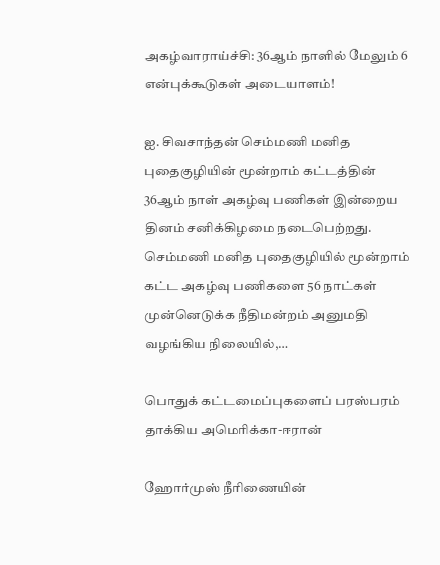அகழ்வாராய்ச்சி: 36ஆம் நாளில் மேலும் 6 என்புக்கூடுகள் அடையாளம்!

ஐ. சிவசாந்தன் செம்மணி மனித புதைகுழியின் மூன்றாம் கட்டத்தின் 36ஆம் நாள் அகழ்வு பணிகள் இன்றைய தினம் சனிக்கிழமை நடைபெற்றது. செம்மணி மனித புதைகுழியில் மூன்றாம் கட்ட அகழ்வு பணிகளை 56 நாட்கள் முன்னெடுக்க நீதிமன்றம் அனுமதி வழங்கிய நிலையில்,…

பொதுக் கட்டமைப்புகளைப் பரஸ்பரம் தாக்கிய அமெரிக்கா-ஈரான்

ஹோர்முஸ் நீரிணையின்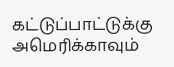கட்டுப்பாட்டுக்கு அமெரிக்காவும்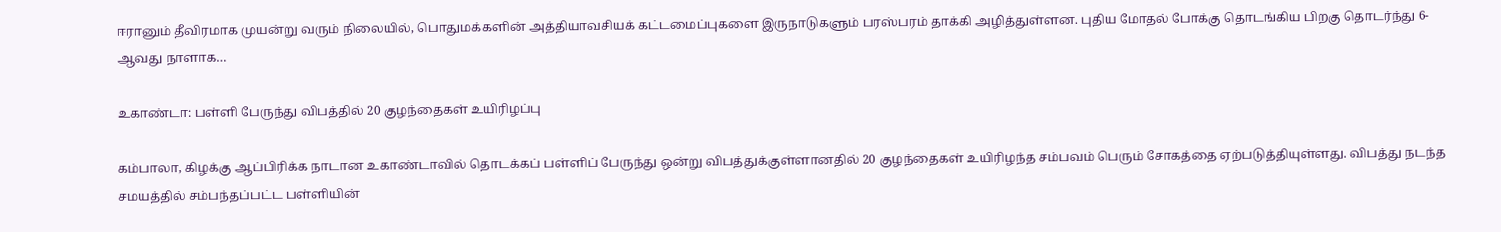ஈரானும் தீவிரமாக முயன்று வரும் நிலையில், பொதுமக்களின் அத்தியாவசியக் கட்டமைப்புகளை இருநாடுகளும் பரஸ்பரம் தாக்கி அழித்துள்ளன. புதிய மோதல் போக்கு தொடங்கிய பிறகு தொடர்ந்து 6-ஆவது நாளாக…

உகாண்டா: பள்ளி பேருந்து விபத்தில் 20 குழந்தைகள் உயிரிழப்பு

கம்பாலா, கிழக்கு ஆப்பிரிக்க நாடான உகாண்டாவில் தொடக்கப் பள்ளிப் பேருந்து ஒன்று விபத்துக்குள்ளானதில் 20 குழந்தைகள் உயிரிழந்த சம்பவம் பெரும் சோகத்தை ஏற்படுத்தியுள்ளது. விபத்து நடந்த சமயத்தில் சம்பந்தப்பட்ட பள்ளியின்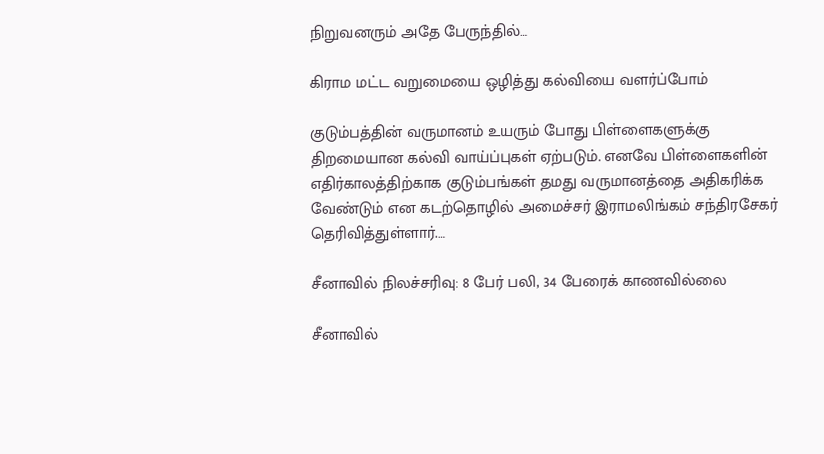நிறுவனரும் அதே பேருந்தில்…

கிராம மட்ட வறுமையை ஒழித்து கல்வியை வளர்ப்போம்

குடும்பத்தின் வருமானம் உயரும் போது பிள்ளைகளுக்கு திறமையான கல்வி வாய்ப்புகள் ஏற்படும். எனவே பிள்ளைகளின் எதிர்காலத்திற்காக குடும்பங்கள் தமது வருமானத்தை அதிகரிக்க வேண்டும் என கடற்தொழில் அமைச்சர் இராமலிங்கம் சந்திரசேகர் தெரிவித்துள்ளார்.…

சீனாவில் நிலச்சரிவு: 8 பேர் பலி, 34 பேரைக் காணவில்லை

சீனாவில்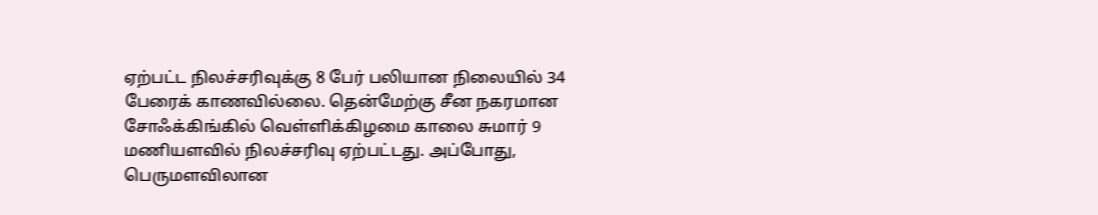ஏற்பட்ட நிலச்சரிவுக்கு 8 பேர் பலியான நிலையில் 34 பேரைக் காணவில்லை. தென்மேற்கு சீன நகரமான சோஃக்கிங்கில் வெள்ளிக்கிழமை காலை சுமார் 9 மணியளவில் நிலச்சரிவு ஏற்பட்டது. அப்போது, பெருமளவிலான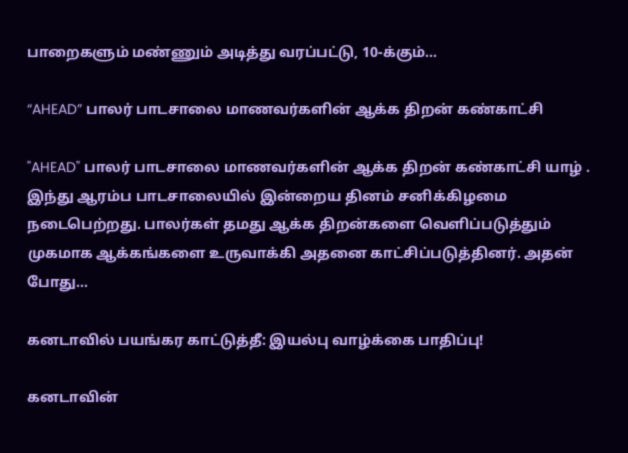பாறைகளும் மண்ணும் அடித்து வரப்பட்டு, 10-க்கும்…

“AHEAD” பாலர் பாடசாலை மாணவர்களின் ஆக்க திறன் கண்காட்சி

"AHEAD" பாலர் பாடசாலை மாணவர்களின் ஆக்க திறன் கண்காட்சி யாழ் . இந்து ஆரம்ப பாடசாலையில் இன்றைய தினம் சனிக்கிழமை நடைபெற்றது. பாலர்கள் தமது ஆக்க திறன்களை வெளிப்படுத்தும் முகமாக ஆக்கங்களை உருவாக்கி அதனை காட்சிப்படுத்தினர். அதன் போது…

கனடாவில் பயங்கர காட்டுத்தீ: இயல்பு வாழ்க்கை பாதிப்பு!

கனடாவின்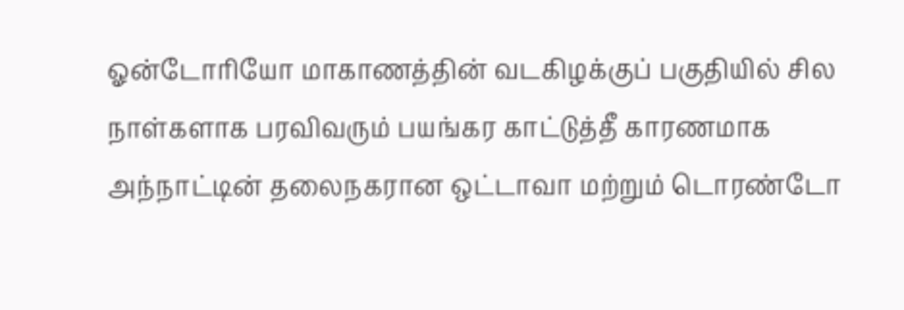ஓன்டோரியோ மாகாணத்தின் வடகிழக்குப் பகுதியில் சில நாள்களாக பரவிவரும் பயங்கர காட்டுத்தீ காரணமாக அந்நாட்டின் தலைநகரான ஒட்டாவா மற்றும் டொரண்டோ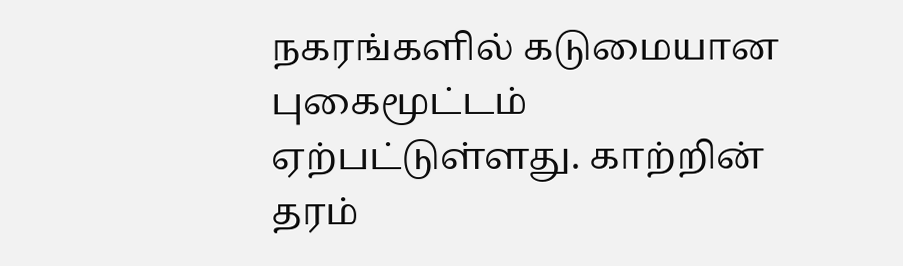நகரங்களில் கடுமையான புகைமூட்டம் ஏற்பட்டுள்ளது. காற்றின் தரம்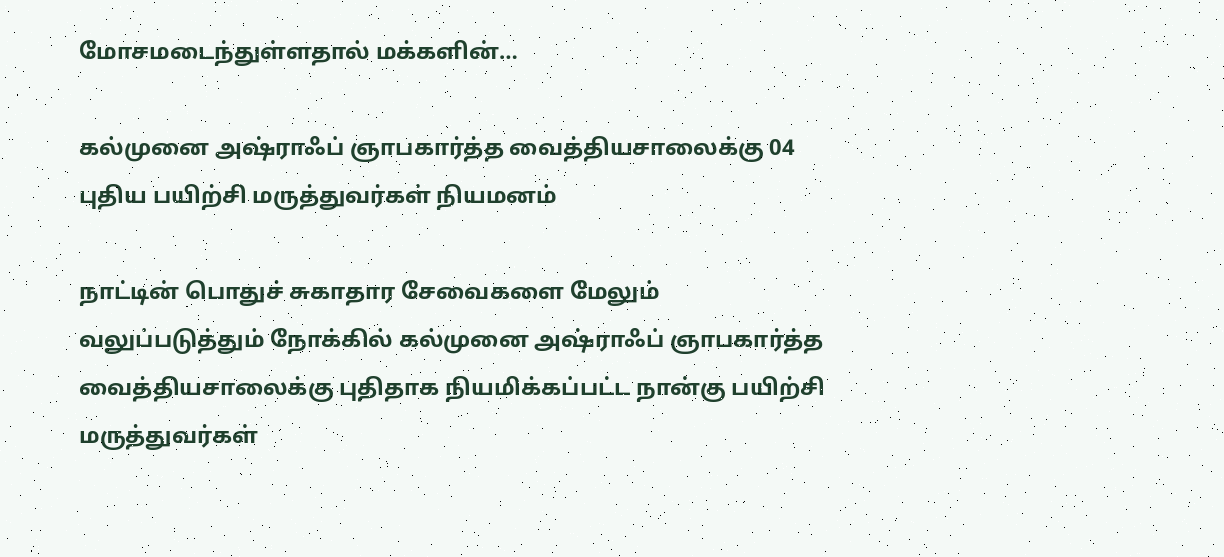மோசமடைந்துள்ளதால் மக்களின்…

கல்முனை அஷ்ராஃப் ஞாபகார்த்த வைத்தியசாலைக்கு 04 புதிய பயிற்சி மருத்துவர்கள் நியமனம்

நாட்டின் பொதுச் சுகாதார சேவைகளை மேலும் வலுப்படுத்தும் நோக்கில் கல்முனை அஷ்ராஃப் ஞாபகார்த்த வைத்தியசாலைக்கு புதிதாக நியமிக்கப்பட்ட நான்கு பயிற்சி மருத்துவர்கள்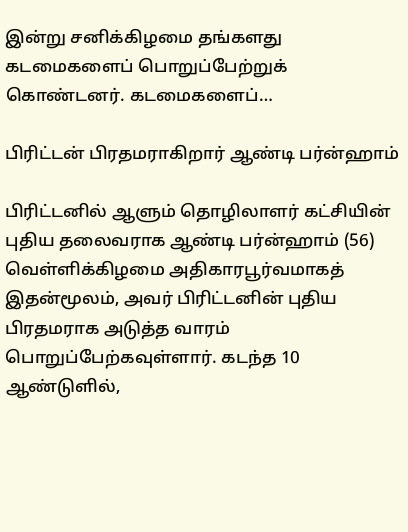இன்று சனிக்கிழமை தங்களது கடமைகளைப் பொறுப்பேற்றுக் கொண்டனர். கடமைகளைப்…

பிரிட்டன் பிரதமராகிறார் ஆண்டி பர்ன்ஹாம்

பிரிட்டனில் ஆளும் தொழிலாளர் கட்சியின் புதிய தலைவராக ஆண்டி பர்ன்ஹாம் (56) வெள்ளிக்கிழமை அதிகாரபூர்வமாகத் இதன்மூலம், அவர் பிரிட்டனின் புதிய பிரதமராக அடுத்த வாரம் பொறுப்பேற்கவுள்ளார். கடந்த 10 ஆண்டுளில்,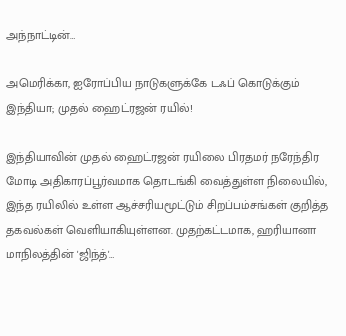அந்நாட்டின்…

அமெரிக்கா, ஐரோப்பிய நாடுகளுக்கே டஃப் கொடுக்கும் இந்தியா; முதல் ஹைட்ரஜன் ரயில்!

இந்தியாவின் முதல் ஹைட்ரஜன் ரயிலை பிரதமர் நரேந்திர மோடி அதிகாரப்பூர்வமாக தொடங்கி வைத்துள்ள நிலையில், இந்த ரயிலில் உள்ள ஆச்சரியமூட்டும் சிறப்பம்சங்கள் குறித்த தகவல்கள் வெளியாகியுள்ளன. முதற்கட்டமாக, ஹரியானா மாநிலத்தின் 'ஜிந்த்'…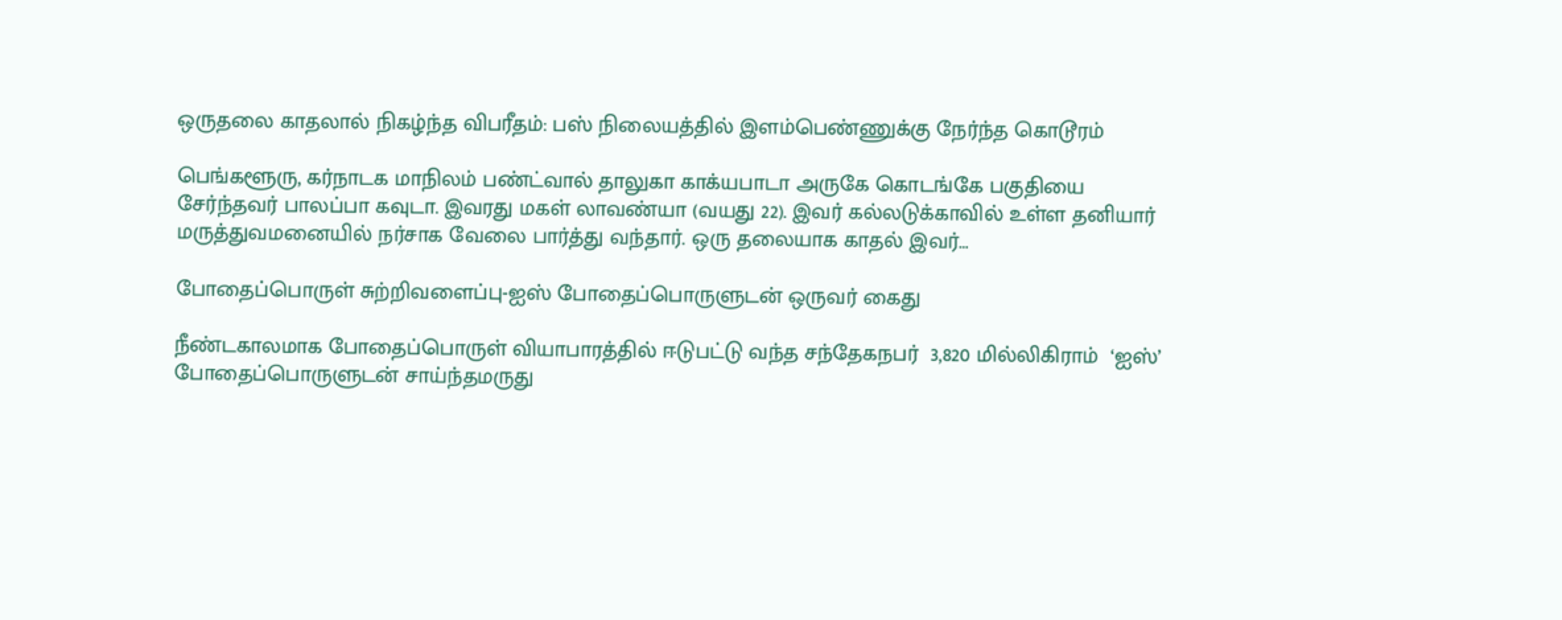ஒருதலை காதலால் நிகழ்ந்த விபரீதம்: பஸ் நிலையத்தில் இளம்பெண்ணுக்கு நேர்ந்த கொடூரம்

பெங்களூரு, கர்நாடக மாநிலம் பண்ட்வால் தாலுகா காக்யபாடா அருகே கொடங்கே பகுதியை சேர்ந்தவர் பாலப்பா கவுடா. இவரது மகள் லாவண்யா (வயது 22). இவர் கல்லடுக்காவில் உள்ள தனியார் மருத்துவமனையில் நர்சாக வேலை பார்த்து வந்தார். ஒரு தலையாக காதல் இவர்…

போதைப்பொருள் சுற்றிவளைப்பு-ஐஸ் போதைப்பொருளுடன் ஒருவர் கைது

நீண்டகாலமாக போதைப்பொருள் வியாபாரத்தில் ஈடுபட்டு வந்த சந்தேகநபர்  3,820 மில்லிகிராம்  ‘ஐஸ்’   போதைப்பொருளுடன் சாய்ந்தமருது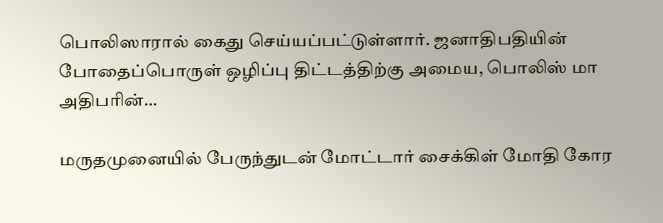பொலிஸாரால் கைது செய்யப்பட்டுள்ளார். ஜனாதிபதியின் போதைப்பொருள் ஒழிப்பு திட்டத்திற்கு அமைய, பொலிஸ் மா அதிபரின்…

மருதமுனையில் பேருந்துடன் மோட்டார் சைக்கிள் மோதி கோர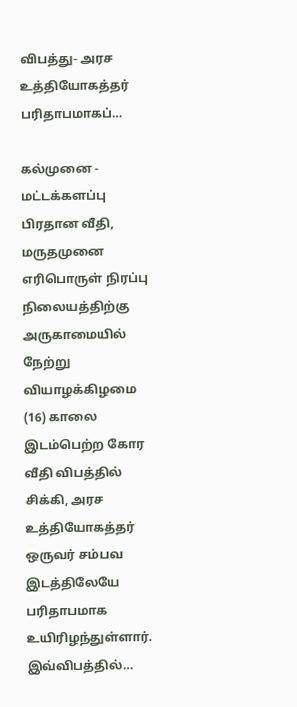விபத்து- அரச உத்தியோகத்தர் பரிதாபமாகப்…

கல்முனை - மட்டக்களப்பு பிரதான வீதி, மருதமுனை எரிபொருள் நிரப்பு நிலையத்திற்கு அருகாமையில் நேற்று வியாழக்கிழமை (16) காலை இடம்பெற்ற கோர வீதி விபத்தில் சிக்கி, அரச உத்தியோகத்தர் ஒருவர் சம்பவ இடத்திலேயே பரிதாபமாக உயிரிழந்துள்ளார். இவ்விபத்தில்…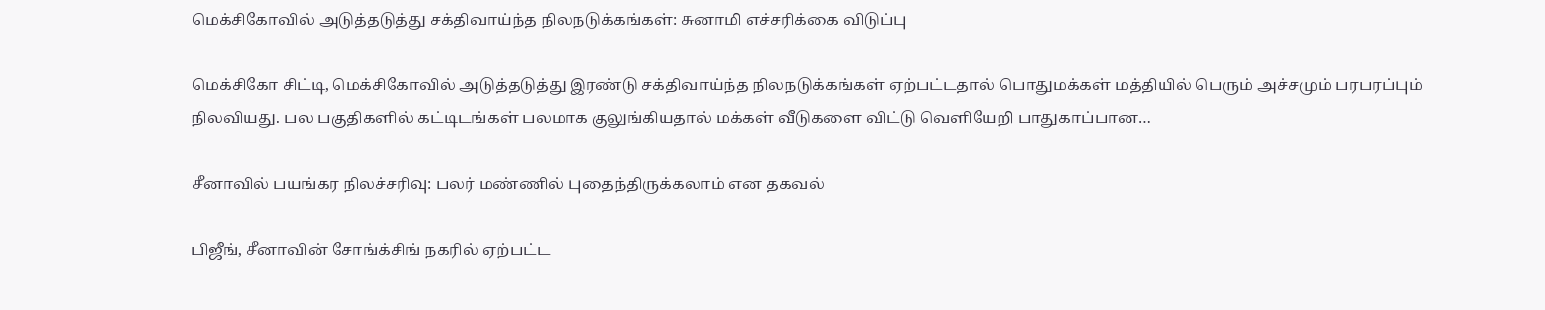மெக்சிகோவில் அடுத்தடுத்து சக்திவாய்ந்த நிலநடுக்கங்கள்: சுனாமி எச்சரிக்கை விடுப்பு

மெக்சிகோ சிட்டி, மெக்சிகோவில் அடுத்தடுத்து இரண்டு சக்திவாய்ந்த நிலநடுக்கங்கள் ஏற்பட்டதால் பொதுமக்கள் மத்தியில் பெரும் அச்சமும் பரபரப்பும் நிலவியது. பல பகுதிகளில் கட்டிடங்கள் பலமாக குலுங்கியதால் மக்கள் வீடுகளை விட்டு வெளியேறி பாதுகாப்பான…

சீனாவில் பயங்கர நிலச்சரிவு: பலர் மண்ணில் புதைந்திருக்கலாம் என தகவல்

பிஜீங், சீனாவின் சோங்க்சிங் நகரில் ஏற்பட்ட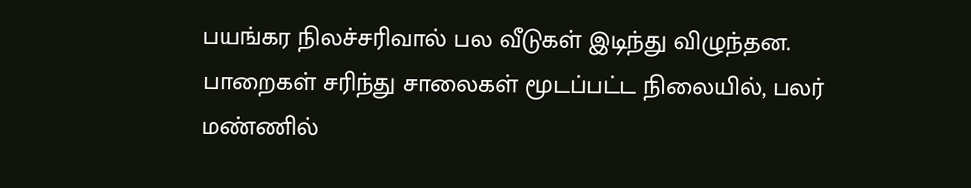பயங்கர நிலச்சரிவால் பல வீடுகள் இடிந்து விழுந்தன. பாறைகள் சரிந்து சாலைகள் மூடப்பட்ட நிலையில், பலர் மண்ணில்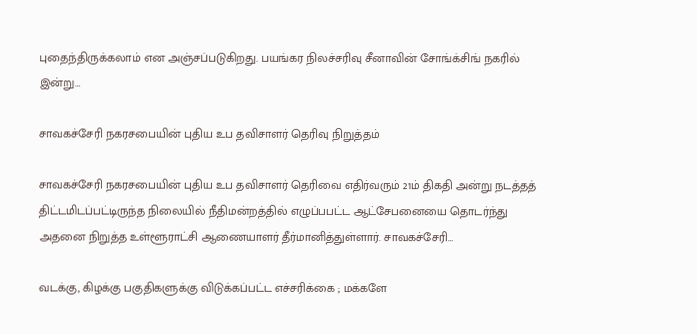புதைந்திருக்கலாம் என அஞ்சப்படுகிறது. பயங்கர நிலச்சரிவு சீனாவின் சோங்க்சிங் நகரில் இன்று…

சாவகச்சேரி நகரசபையின் புதிய உப தவிசாளர் தெரிவு நிறுத்தம்

சாவகச்சேரி நகரசபையின் புதிய உப தவிசாளர் தெரிவை எதிர்வரும் 21ம் திகதி அன்று நடத்தத் திட்டமிடப்பட்டிருந்த நிலையில் நீதிமன்றத்தில் எழுப்பபட்ட ஆட்சேபனையை தொடர்ந்து அதனை நிறுத்த உள்ளூராட்சி ஆணையாளர் தீர்மானித்துள்ளார். சாவகச்சேரி…

வடக்கு, கிழக்கு பகுதிகளுக்கு விடுக்கப்பட்ட எச்சரிக்கை ; மக்களே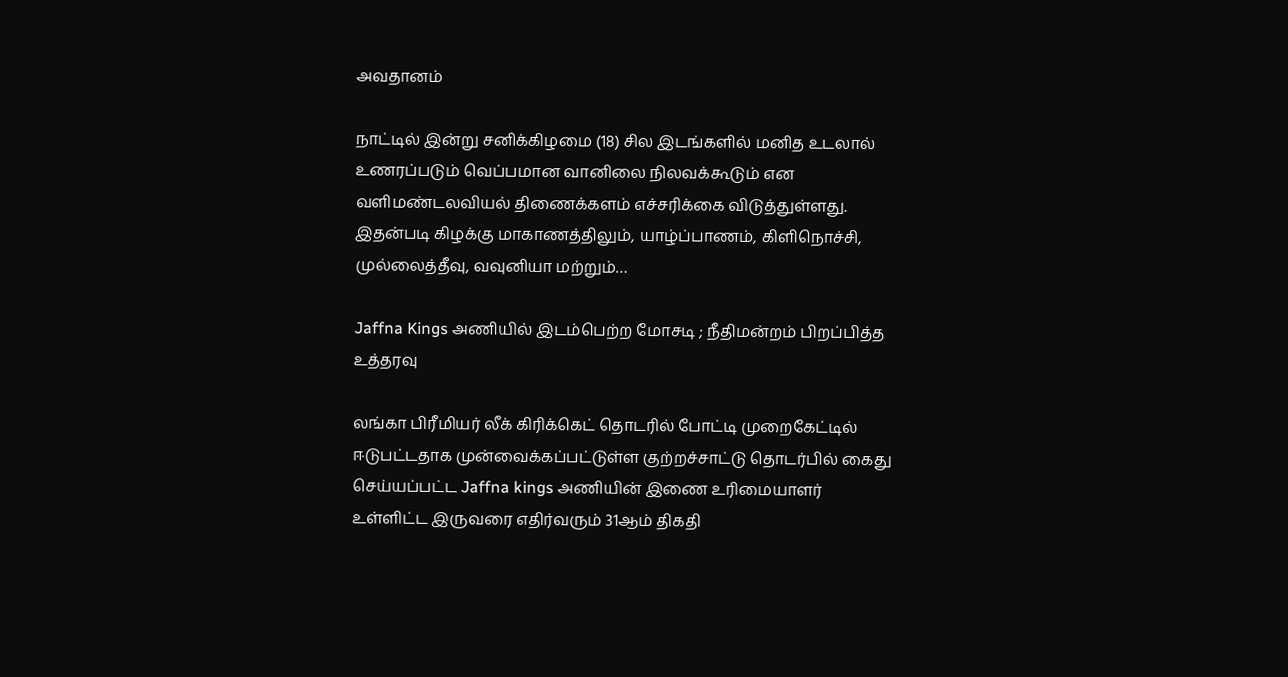அவதானம்

நாட்டில் இன்று சனிக்கிழமை (18) சில இடங்களில் மனித உடலால் உணரப்படும் வெப்பமான வானிலை நிலவக்கூடும் என வளிமண்டலவியல் திணைக்களம் எச்சரிக்கை விடுத்துள்ளது. இதன்படி கிழக்கு மாகாணத்திலும், யாழ்ப்பாணம், கிளிநொச்சி, முல்லைத்தீவு, வவுனியா மற்றும்…

Jaffna Kings அணியில் இடம்பெற்ற மோசடி ; நீதிமன்றம் பிறப்பித்த உத்தரவு

லங்கா பிரீமியர் லீக் கிரிக்கெட் தொடரில் போட்டி முறைகேட்டில் ஈடுபட்டதாக முன்வைக்கப்பட்டுள்ள குற்றச்சாட்டு தொடர்பில் கைது செய்யப்பட்ட Jaffna kings அணியின் இணை உரிமையாளர் உள்ளிட்ட இருவரை எதிர்வரும் 31ஆம் திகதி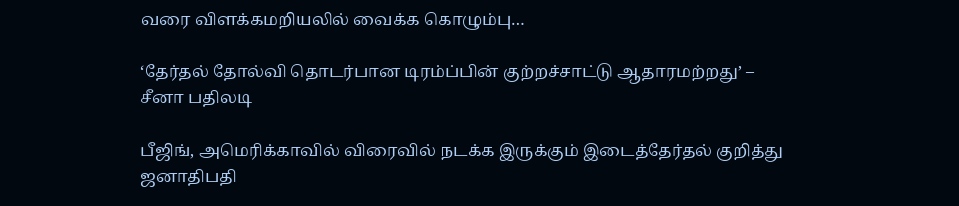வரை விளக்கமறியலில் வைக்க கொழும்பு…

‘தேர்தல் தோல்வி தொடர்பான டிரம்ப்பின் குற்றச்சாட்டு ஆதாரமற்றது’ – சீனா பதிலடி

பீஜிங், அமெரிக்காவில் விரைவில் நடக்க இருக்கும் இடைத்தேர்தல் குறித்து ஜனாதிபதி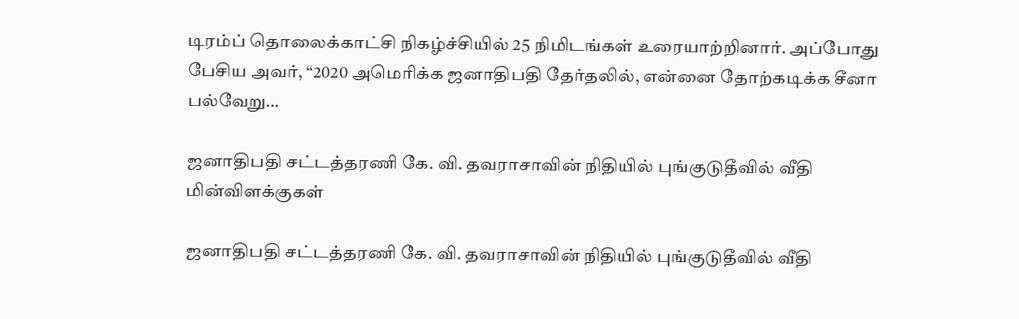டிரம்ப் தொலைக்காட்சி நிகழ்ச்சியில் 25 நிமிடங்கள் உரையாற்றினார். அப்போது பேசிய அவர், “2020 அமெரிக்க ஜனாதிபதி தேர்தலில், என்னை தோற்கடிக்க சீனா பல்வேறு…

ஜனாதிபதி சட்டத்தரணி கே. வி. தவராசாவின் நிதியில் புங்குடுதீவில் வீதி மின்விளக்குகள்

ஜனாதிபதி சட்டத்தரணி கே. வி. தவராசாவின் நிதியில் புங்குடுதீவில் வீதி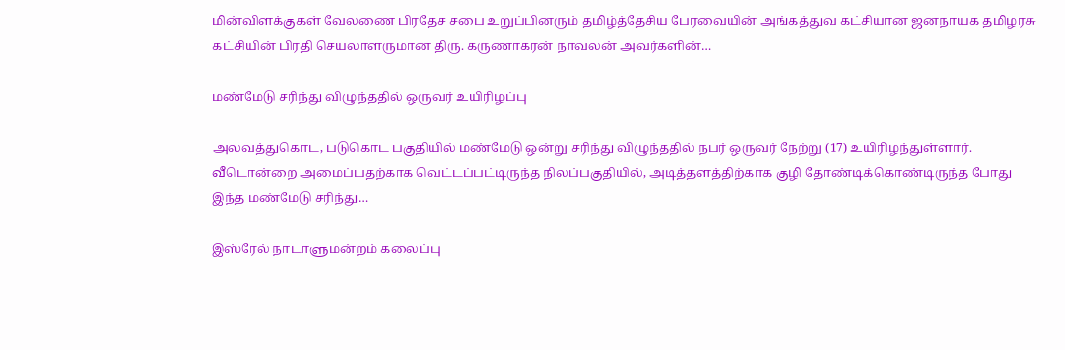மின்விளக்குகள் வேலணை பிரதேச சபை உறுப்பினரும் தமிழ்த்தேசிய பேரவையின் அங்கத்துவ கட்சியான ஜனநாயக தமிழரசு கட்சியின் பிரதி செயலாளருமான திரு. கருணாகரன் நாவலன் அவர்களின்…

மண்மேடு சரிந்து விழுந்ததில் ஒருவர் உயிரிழப்பு

அலவத்துகொட, படுகொட பகுதியில் மண்மேடு ஒன்று சரிந்து விழுந்ததில் நபர் ஒருவர் நேற்று (17) உயிரிழந்துள்ளார். வீடொன்றை அமைப்பதற்காக வெட்டப்பட்டிருந்த நிலப்பகுதியில், அடித்தளத்திற்காக குழி தோண்டிக்கொண்டிருந்த போது இந்த மண்மேடு சரிந்து…

இஸ்ரேல் நாடாளுமன்றம் கலைப்பு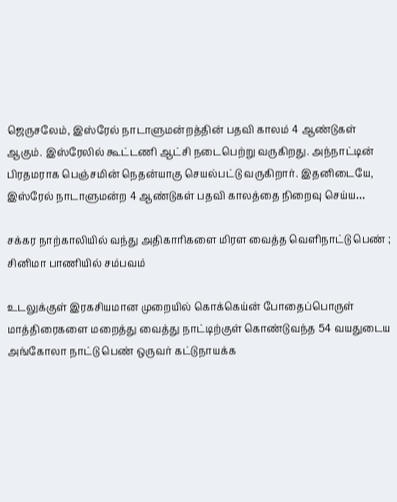ஜெருசலேம், இஸ்ரேல் நாடாளுமன்றத்தின் பதவி காலம் 4 ஆண்டுகள் ஆகும். இஸ்ரேலில் கூட்டணி ஆட்சி நடைபெற்று வருகிறது. அந்நாட்டின் பிரதமராக பெஞ்சமின் நெதன்யாகு செயல்பட்டு வருகிறார். இதனிடையே, இஸ்ரேல் நாடாளுமன்ற 4 ஆண்டுகள் பதவி காலத்தை நிறைவு செய்ய…

சக்கர நாற்காலியில் வந்து அதிகாரிகளை மிரள வைத்த வெளிநாட்டு பெண் ; சினிமா பாணியில் சம்பவம்

உடலுக்குள் இரகசியமான முறையில் கொக்கெய்ன் போதைப்பொருள் மாத்திரைகளை மறைத்து வைத்து நாட்டிற்குள் கொண்டுவந்த 54 வயதுடைய அங்கோலா நாட்டு பெண் ஒருவர் கட்டுநாயக்க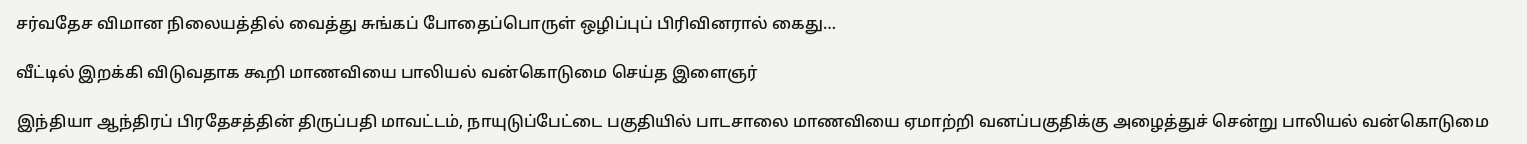சர்வதேச விமான நிலையத்தில் வைத்து சுங்கப் போதைப்பொருள் ஒழிப்புப் பிரிவினரால் கைது…

வீட்டில் இறக்கி விடுவதாக கூறி மாணவியை பாலியல் வன்கொடுமை செய்த இளைஞர்

இந்தியா ஆந்திரப் பிரதேசத்தின் திருப்பதி மாவட்டம், நாயுடுப்பேட்டை பகுதியில் பாடசாலை மாணவியை ஏமாற்றி வனப்பகுதிக்கு அழைத்துச் சென்று பாலியல் வன்கொடுமை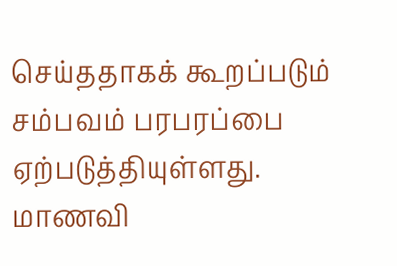செய்ததாகக் கூறப்படும் சம்பவம் பரபரப்பை ஏற்படுத்தியுள்ளது. மாணவி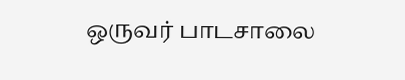ஒருவர் பாடசாலை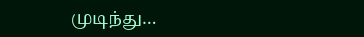முடிந்து…